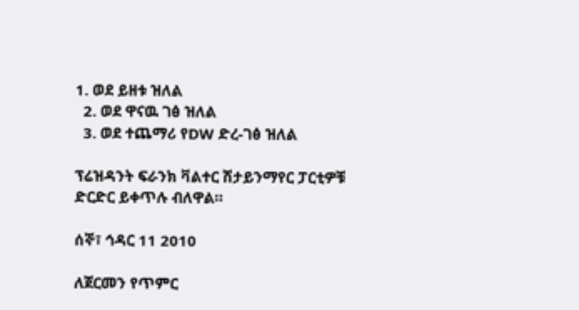1. ወደ ይዘቱ ዝለል
  2. ወደ ዋናዉ ገፅ ዝለል
  3. ወደ ተጨማሪ የDW ድረ-ገፅ ዝለል

ፕሬዝዳንት ፍራንክ ቫልተር ሽታይንማየር ፓርቲዎቹ ድርድር ይቀጥሉ ብለዋል።

ሰኞ፣ ኅዳር 11 2010

ለጀርመን የጥምር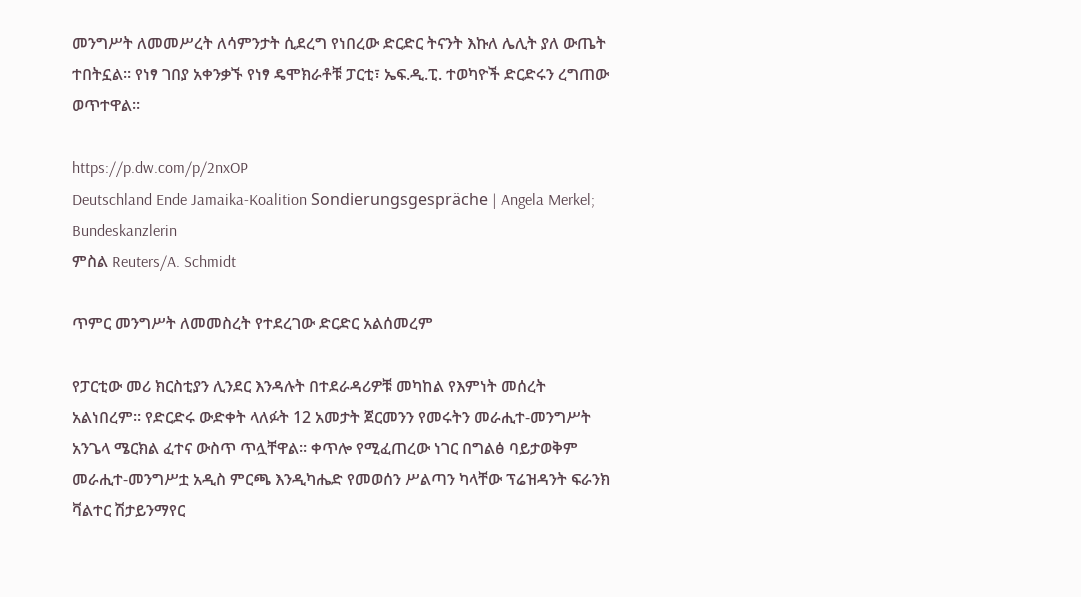መንግሥት ለመመሥረት ለሳምንታት ሲደረግ የነበረው ድርድር ትናንት እኩለ ሌሊት ያለ ውጤት ተበትኗል። የነፃ ገበያ አቀንቃኙ የነፃ ዴሞክራቶቹ ፓርቲ፣ ኤፍ.ዲ.ፒ. ተወካዮች ድርድሩን ረግጠው ወጥተዋል።

https://p.dw.com/p/2nxOP
Deutschland Ende Jamaika-Koalition Sondierungsgespräche | Angela Merkel; Bundeskanzlerin
ምስል Reuters/A. Schmidt

ጥምር መንግሥት ለመመስረት የተደረገው ድርድር አልሰመረም

የፓርቲው መሪ ክርስቲያን ሊንደር እንዳሉት በተደራዳሪዎቹ መካከል የእምነት መሰረት አልነበረም። የድርድሩ ውድቀት ላለፉት 12 አመታት ጀርመንን የመሩትን መራሒተ-መንግሥት አንጌላ ሜርክል ፈተና ውስጥ ጥሏቸዋል። ቀጥሎ የሚፈጠረው ነገር በግልፅ ባይታወቅም መራሒተ-መንግሥቷ አዲስ ምርጫ እንዲካሔድ የመወሰን ሥልጣን ካላቸው ፕሬዝዳንት ፍራንክ ቫልተር ሽታይንማየር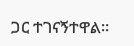ጋር ተገናኝተዋል።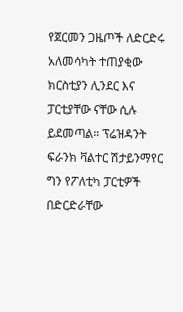የጀርመን ጋዜጦች ለድርድሩ አለመሳካት ተጠያቂው ክርስቲያን ሊንደር እና ፓርቲያቸው ናቸው ሲሉ ይደመጣል። ፕሬዝዳንት ፍራንክ ቫልተር ሽታይንማየር ግን የፖለቲካ ፓርቲዎች በድርድራቸው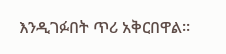እንዲገፉበት ጥሪ አቅርበዋል።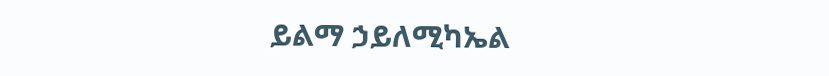ይልማ ኃይለሚካኤል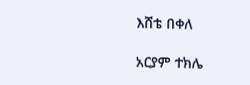እሸቴ በቀለ

አርያም ተክሌ